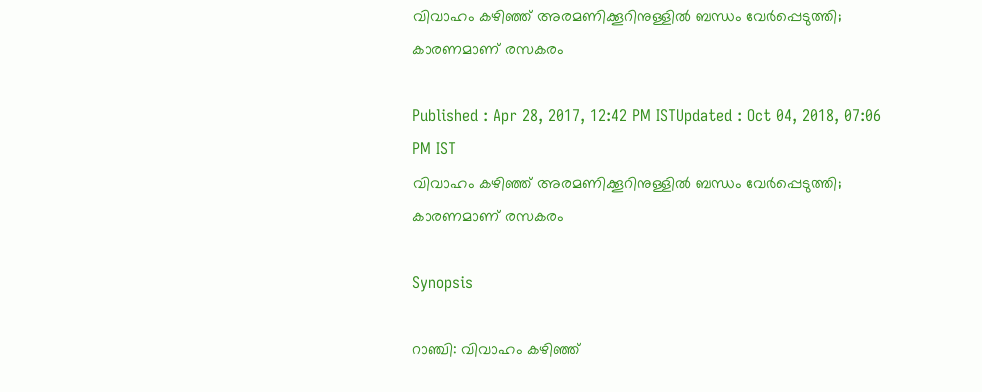വിവാഹം കഴിഞ്ഞ് അരമണിക്കൂറിനുള്ളില്‍ ബന്ധം വേര്‍പ്പെടുത്തി; കാരണമാണ് രസകരം

Published : Apr 28, 2017, 12:42 PM ISTUpdated : Oct 04, 2018, 07:06 PM IST
വിവാഹം കഴിഞ്ഞ് അരമണിക്കൂറിനുള്ളില്‍ ബന്ധം വേര്‍പ്പെടുത്തി; കാരണമാണ് രസകരം

Synopsis

റാഞ്ചി: വിവാഹം കഴിഞ്ഞ്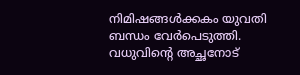നിമിഷങ്ങള്‍ക്കകം യുവതി ബന്ധം വേര്‍പെടുത്തി.  വധുവിന്‍റെ അച്ഛനോട്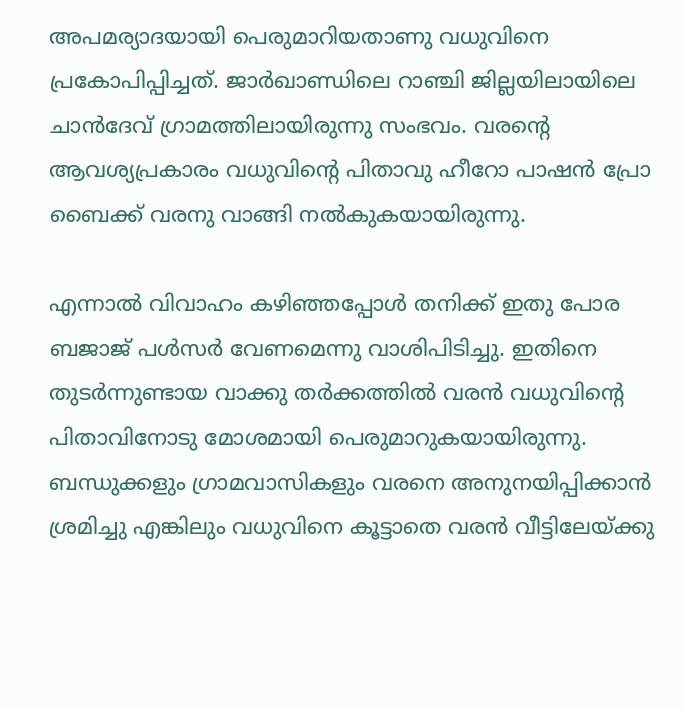അപമര്യാദയായി പെരുമാറിയതാണു വധുവിനെ പ്രകോപിപ്പിച്ചത്. ജാര്‍ഖാണ്ഡിലെ റാഞ്ചി ജില്ലയിലായിലെ ചാന്‍ദേവ് ഗ്രാമത്തിലായിരുന്നു സംഭവം. വരന്‍റെ ആവശ്യപ്രകാരം വധുവിന്‍റെ പിതാവു ഹീറോ പാഷന്‍ പ്രോ ബൈക്ക് വരനു വാങ്ങി നല്‍കുകയായിരുന്നു.

എന്നാല്‍ വിവാഹം കഴിഞ്ഞപ്പോള്‍ തനിക്ക് ഇതു പോര ബജാജ് പള്‍സര്‍ വേണമെന്നു വാശിപിടിച്ചു. ഇതിനെ തുടര്‍ന്നുണ്ടായ വാക്കു തര്‍ക്കത്തില്‍ വരന്‍ വധുവിന്റെ പിതാവിനോടു മോശമായി പെരുമാറുകയായിരുന്നു. ബന്ധുക്കളും ഗ്രാമവാസികളും വരനെ അനുനയിപ്പിക്കാന്‍ ശ്രമിച്ചു എങ്കിലും വധുവിനെ കൂട്ടാതെ വരന്‍ വീട്ടിലേയ്ക്കു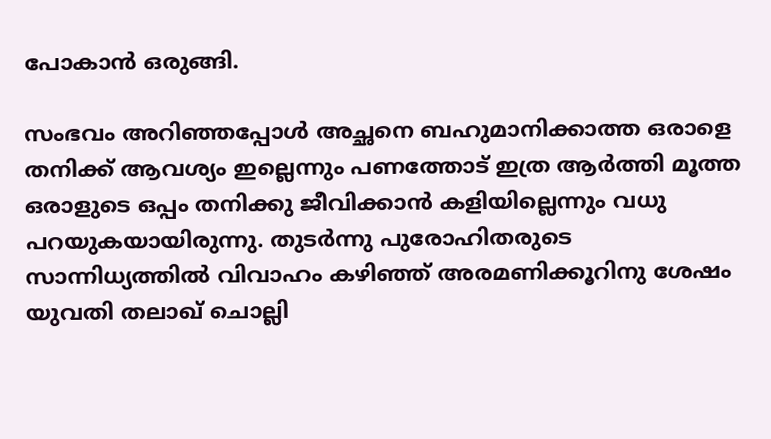പോകാന്‍ ഒരുങ്ങി.

സംഭവം അറിഞ്ഞപ്പോള്‍ അച്ഛനെ ബഹുമാനിക്കാത്ത ഒരാളെ തനിക്ക് ആവശ്യം ഇല്ലെന്നും പണത്തോട് ഇത്ര ആര്‍ത്തി മൂത്ത ഒരാളുടെ ഒപ്പം തനിക്കു ജീവിക്കാന്‍ കളിയില്ലെന്നും വധു പറയുകയായിരുന്നു. തുടര്‍ന്നു പുരോഹിതരുടെ സാന്നിധ്യത്തില്‍ വിവാഹം കഴിഞ്ഞ് അരമണിക്കൂറിനു ശേഷം യുവതി തലാഖ് ചൊല്ലി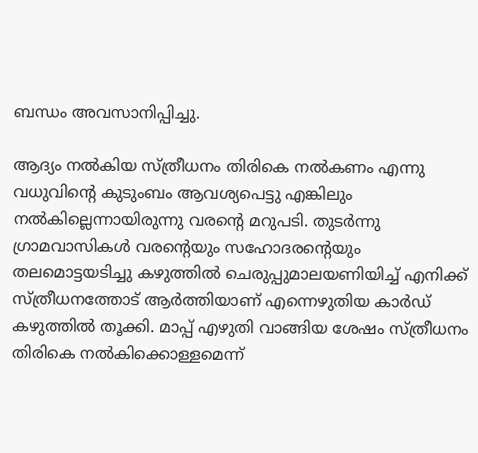ബന്ധം അവസാനിപ്പിച്ചു.

ആദ്യം നല്‍കിയ സ്ത്രീധനം തിരികെ നല്‍കണം എന്നു വധുവിന്‍റെ കുടുംബം ആവശ്യപെട്ടു എങ്കിലും  നല്‍കില്ലെന്നായിരുന്നു വരന്‍റെ മറുപടി. തുടര്‍ന്നു ഗ്രാമവാസികള്‍ വരന്‍റെയും സഹോദരന്‍റെയും തലമൊട്ടയടിച്ചു കഴുത്തില്‍ ചെരുപ്പുമാലയണിയിച്ച് എനിക്ക് സ്ത്രീധനത്തോട് ആര്‍ത്തിയാണ് എന്നെഴുതിയ കാര്‍ഡ് കഴുത്തില്‍ തൂക്കി. മാപ്പ് എഴുതി വാങ്ങിയ ശേഷം സ്ത്രീധനം തിരികെ നല്‍കിക്കൊള്ളമെന്ന്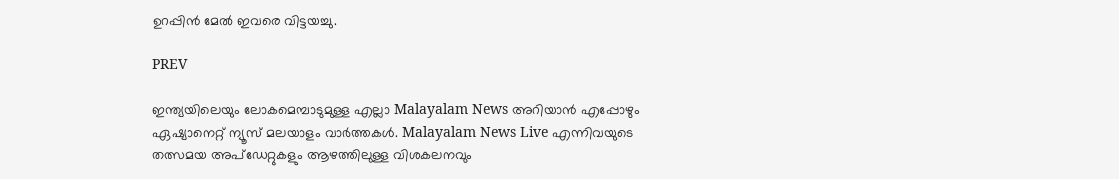ഉറപ്പിന്‍ മേല്‍ ഇവരെ വിട്ടയച്ചു.

PREV

ഇന്ത്യയിലെയും ലോകമെമ്പാടുമുള്ള എല്ലാ Malayalam News അറിയാൻ എപ്പോഴും ഏഷ്യാനെറ്റ് ന്യൂസ് മലയാളം വാർത്തകൾ. Malayalam News Live എന്നിവയുടെ തത്സമയ അപ്‌ഡേറ്റുകളും ആഴത്തിലുള്ള വിശകലനവും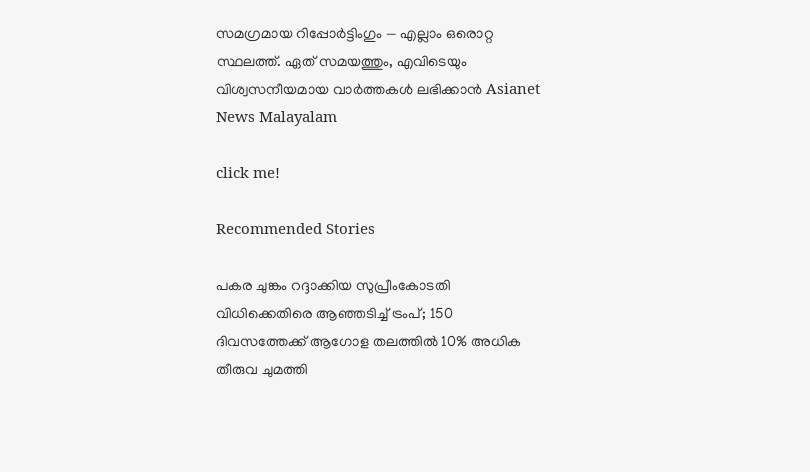സമഗ്രമായ റിപ്പോർട്ടിംഗും — എല്ലാം ഒരൊറ്റ സ്ഥലത്ത്. ഏത് സമയത്തും, എവിടെയും വിശ്വസനീയമായ വാർത്തകൾ ലഭിക്കാൻ Asianet News Malayalam

click me!

Recommended Stories

പകര ചുങ്കം റദ്ദാക്കിയ സുപ്രീംകോടതി വിധിക്കെതിരെ ആഞ്ഞടിച്ച് ട്രംപ്; 150 ദിവസത്തേക്ക് ആഗോള തലത്തിൽ 10% അധിക തീരുവ ചുമത്തി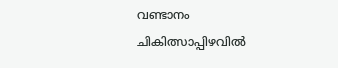വണ്ടാനം ചികിത്സാപ്പിഴവിൽ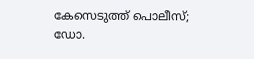കേസെടുത്ത് പൊലീസ്; ഡോ.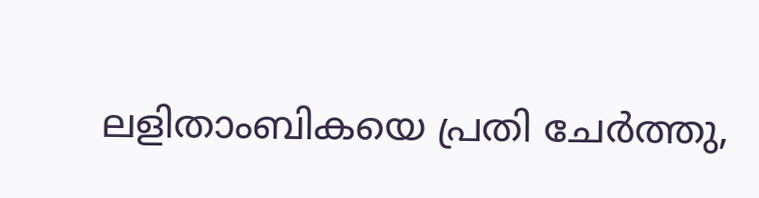ലളിതാംബികയെ പ്രതി ചേർത്തു,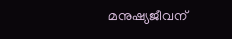മനുഷ്യജീവന്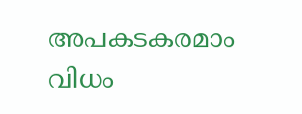അപകടകരമാം വിധം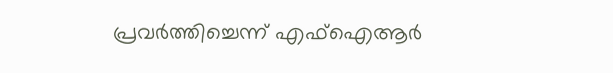പ്രവർത്തിച്ചെന്ന് എഫ്ഐആർ